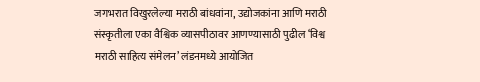जगभरात विखुरलेल्या मराठी बांधवांना, उद्योजकांना आणि मराठी संस्कृतीला एका वैश्विक व्यासपीठावर आणण्यासाठी पुढील ‘विश्व मराठी साहित्य संमेलन’ लंडनमध्ये आयोजित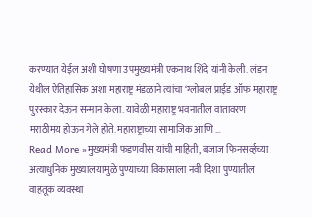करण्यात येईल अशी घोषणा उपमुख्यमंत्री एकनाथ शिंदे यांनी केली. लंडन येथील ऐतिहासिक अशा महाराष्ट्र मंडळाने त्यांचा ‘ग्लोबल प्राईड ऑफ महाराष्ट्र पुरस्कार देऊन सन्मान केला. यावेळी महाराष्ट्र भवनातील वातावरण मराठीमय होऊन गेले होते. महाराष्ट्राच्या सामाजिक आणि …
Read More »मुख्यमंत्री फडणवीस यांची माहिती, बजाज फिनसर्व्हच्या अत्याधुनिक मुख्यालयामुळे पुण्याच्या विकासाला नवी दिशा पुण्यातील वाहतूक व्यवस्था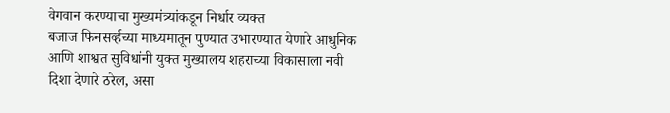वेगवान करण्याचा मुख्यमंत्र्यांकडून निर्धार व्यक्त
बजाज फिनसर्व्हच्या माध्यमातून पुण्यात उभारण्यात येणारे आधुनिक आणि शाश्वत सुविधांनी युक्त मुख्यालय शहराच्या विकासाला नवी दिशा देणारे ठरेल, असा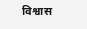विश्वास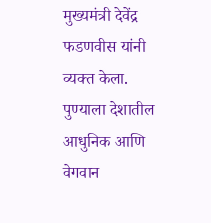मुख्यमंत्री देवेंद्र फडणवीस यांनी व्यक्त केला. पुण्याला देशातील आधुनिक आणि वेगवान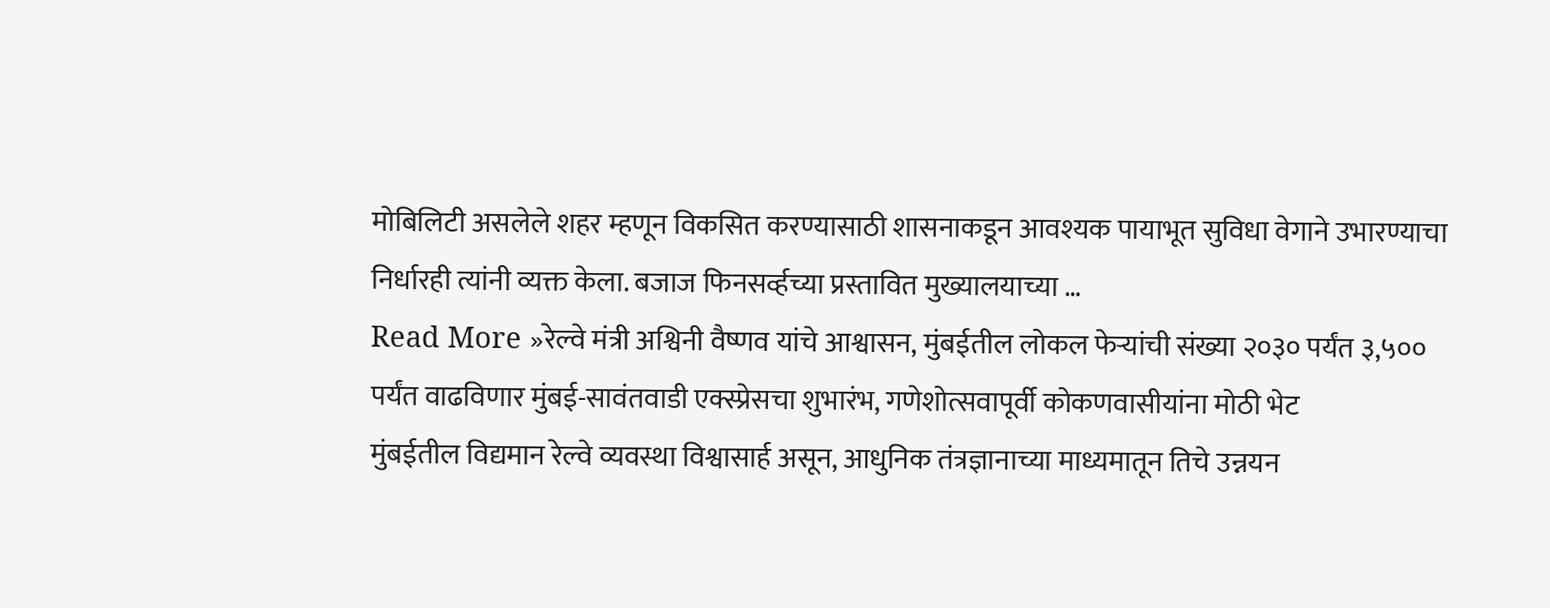मोबिलिटी असलेले शहर म्हणून विकसित करण्यासाठी शासनाकडून आवश्यक पायाभूत सुविधा वेगाने उभारण्याचा निर्धारही त्यांनी व्यक्त केला. बजाज फिनसर्व्हच्या प्रस्तावित मुख्यालयाच्या …
Read More »रेल्वे मंत्री अश्विनी वैष्णव यांचे आश्वासन, मुंबईतील लोकल फेऱ्यांची संख्या २०३० पर्यंत ३,५०० पर्यंत वाढविणार मुंबई-सावंतवाडी एक्स्प्रेसचा शुभारंभ, गणेशोत्सवापूर्वी कोकणवासीयांना मोठी भेट
मुंबईतील विद्यमान रेल्वे व्यवस्था विश्वासार्ह असून, आधुनिक तंत्रज्ञानाच्या माध्यमातून तिचे उन्नयन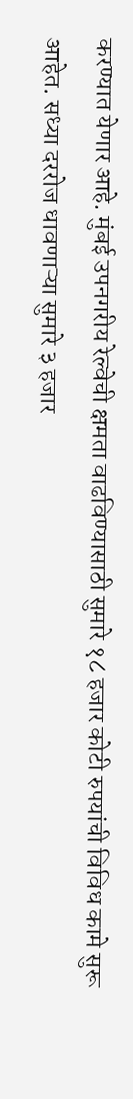करण्यात येणार आहे. मुंबई उपनगरीय रेल्वेची क्षमता वाढविण्यासाठी सुमारे १८ हजार कोटी रुपयांची विविध कामे सुरू आहेत. सध्या दररोज धावणाऱ्या सुमारे ३ हजार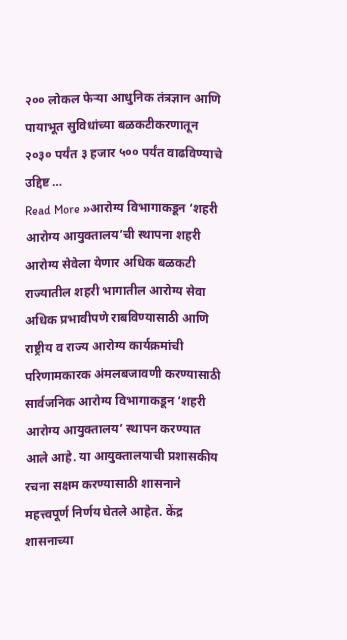२०० लोकल फेऱ्या आधुनिक तंत्रज्ञान आणि पायाभूत सुविधांच्या बळकटीकरणातून २०३० पर्यंत ३ हजार ५०० पर्यंत वाढविण्याचे उद्दिष्ट …
Read More »आरोग्य विभागाकडून ‘शहरी आरोग्य आयुक्तालय’ची स्थापना शहरी आरोग्य सेवेला येणार अधिक बळकटी
राज्यातील शहरी भागातील आरोग्य सेवा अधिक प्रभावीपणे राबविण्यासाठी आणि राष्ट्रीय व राज्य आरोग्य कार्यक्रमांची परिणामकारक अंमलबजावणी करण्यासाठी सार्वजनिक आरोग्य विभागाकडून ‘शहरी आरोग्य आयुक्तालय’ स्थापन करण्यात आले आहे. या आयुक्तालयाची प्रशासकीय रचना सक्षम करण्यासाठी शासनाने महत्त्वपूर्ण निर्णय घेतले आहेत. केंद्र शासनाच्या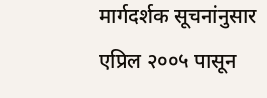मार्गदर्शक सूचनांनुसार एप्रिल २००५ पासून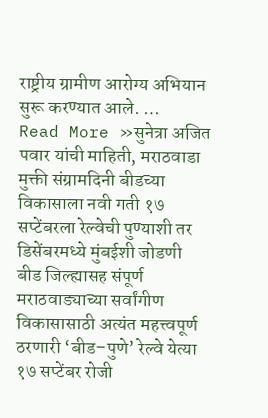राष्ट्रीय ग्रामीण आरोग्य अभियान सुरू करण्यात आले. …
Read More »सुनेत्रा अजित पवार यांची माहिती, मराठवाडा मुक्ती संग्रामदिनी बीडच्या विकासाला नवी गती १७ सप्टेंबरला रेल्वेची पुण्याशी तर डिसेंबरमध्ये मुंबईशी जोडणी
बीड जिल्ह्यासह संपूर्ण मराठवाड्याच्या सर्वांगीण विकासासाठी अत्यंत महत्त्वपूर्ण ठरणारी ‘बीड–पुणे’ रेल्वे येत्या १७ सप्टेंबर रोजी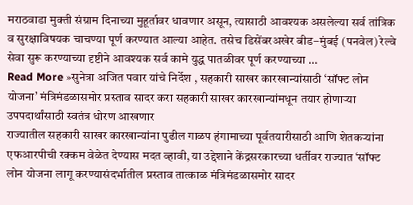मराठवाडा मुक्ती संग्राम दिनाच्या मुहूर्तावर धावणार असून, त्यासाठी आवश्यक असलेल्या सर्व तांत्रिक व सुरक्षाविषयक चाचण्या पूर्ण करण्यात आल्या आहेत. तसेच डिसेंबरअखेर बीड–मुंबई (पनवेल) रेल्वे सेवा सुरू करण्याच्या दृष्टीने आवश्यक सर्व कामे युद्ध पातळीवर पूर्ण करण्याच्या …
Read More »सुनेत्रा अजित पवार यांचे निर्देश , सहकारी साखर कारखान्यांसाठी ‘सॉफ्ट लोन योजना’ मंत्रिमंडळासमोर प्रस्ताव सादर करा सहकारी साखर कारखान्यांमधून तयार होणाऱ्या उपपदार्थांसाठी स्वतंत्र धोरण आखणार
राज्यातील सहकारी साखर कारखान्यांना पुढील गाळप हंगामाच्या पूर्वतयारीसाठी आणि शेतकऱ्यांना एफआरपीची रक्कम वेळेत देण्यास मदत व्हावी, या उद्देशाने केंद्रसरकारच्या धर्तीवर राज्यात ‘सॉफ्ट लोन योजना लागू करण्यासंदर्भातील प्रस्ताव तात्काळ मंत्रिमंडळासमोर सादर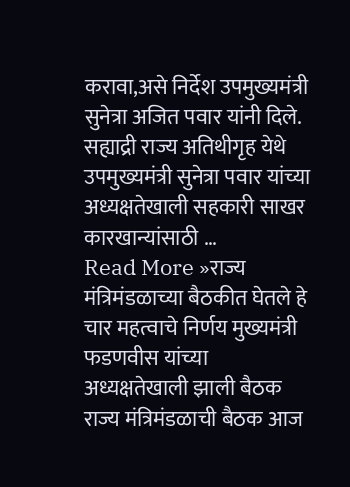करावा,असे निर्देश उपमुख्यमंत्री सुनेत्रा अजित पवार यांनी दिले. सह्याद्री राज्य अतिथीगृह येथे उपमुख्यमंत्री सुनेत्रा पवार यांच्या अध्यक्षतेखाली सहकारी साखर कारखान्यांसाठी …
Read More »राज्य मंत्रिमंडळाच्या बैठकीत घेतले हे चार महत्वाचे निर्णय मुख्यमंत्री फडणवीस यांच्या अध्यक्षतेखाली झाली बैठक
राज्य मंत्रिमंडळाची बैठक आज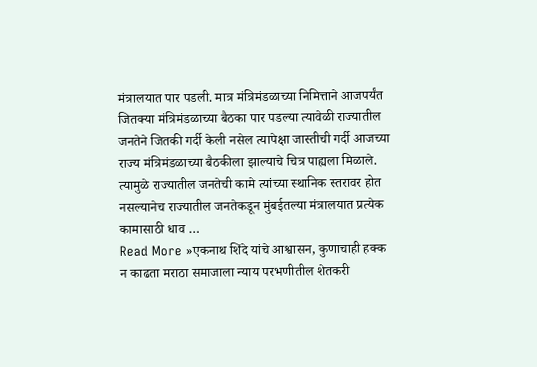मंत्रालयात पार पडली. मात्र मंत्रिमंडळाच्या निमित्ताने आजपर्यंत जितक्या मंत्रिमंडळाच्या बैठका पार पडल्या त्यावेळी राज्यातील जनतेने जितकी गर्दी केली नसेल त्यापेक्षा जास्तीची गर्दी आजच्या राज्य मंत्रिमंडळाच्या बैठकीला झाल्याचे चित्र पाह्यला मिळाले. त्यामुळे राज्यातील जनतेची कामे त्यांच्या स्थानिक स्तरावर होत नसल्यानेच राज्यातील जनतेकडून मुंबईतल्या मंत्रालयात प्रत्येक कामासाठी धाव …
Read More »एकनाथ शिंदे यांचे आश्वासन, कुणाचाही हक्क न काढता मराठा समाजाला न्याय परभणीतील शेतकरी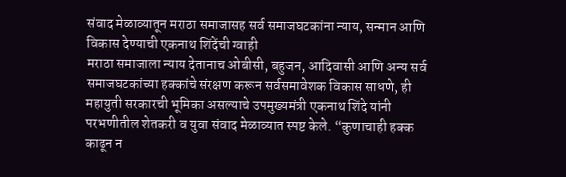संवाद मेळाव्यातून मराठा समाजासह सर्व समाजघटकांना न्याय, सन्मान आणि विकास देण्याची एकनाथ शिंदेंची ग्वाही
मराठा समाजाला न्याय देतानाच ओबीसी, बहुजन, आदिवासी आणि अन्य सर्व समाजघटकांच्या हक्कांचे संरक्षण करून सर्वसमावेशक विकास साधणे, ही महायुती सरकारची भूमिका असल्याचे उपमुख्यमंत्री एकनाथ शिंदे यांनी परभणीतील शेतकरी व युवा संवाद मेळाव्यात स्पष्ट केले. “कुणाचाही हक्क काढून न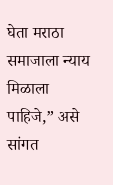घेता मराठा समाजाला न्याय मिळाला पाहिजे,” असे सांगत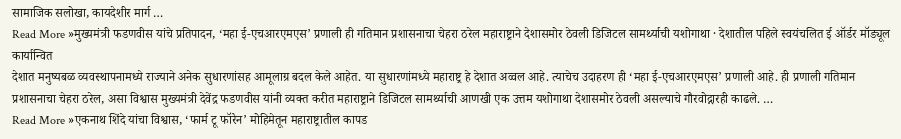सामाजिक सलोखा, कायदेशीर मार्ग …
Read More »मुख्यमंत्री फडणवीस यांचे प्रतिपादन, ‘महा ई-एचआरएमएस’ प्रणाली ही गतिमान प्रशासनाचा चेहरा ठरेल महाराष्ट्राने देशासमोर ठेवली डिजिटल सामर्थ्याची यशोगाथा · देशातील पहिले स्वयंचलित ई ऑर्डर मॉड्यूल कार्यान्वित
देशात मनुष्यबळ व्यवस्थापनामध्ये राज्याने अनेक सुधारणांसह आमूलाग्र बदल केले आहेत. या सुधारणांमध्ये महाराष्ट्र हे देशात अव्वल आहे. त्याचेच उदाहरण ही ‘महा ई-एचआरएमएस’ प्रणाली आहे. ही प्रणाली गतिमान प्रशासनाचा चेहरा ठरेल, असा विश्वास मुख्यमंत्री देवेंद्र फडणवीस यांनी व्यक्त करीत महाराष्ट्राने डिजिटल सामर्थ्याची आणखी एक उत्तम यशोगाथा देशासमोर ठेवली असल्याचे गौरवोद्गारही काढले. …
Read More »एकनाथ शिंदे यांचा विश्वास, ‘फार्म टू फॉरेन’ मोहिमेतून महाराष्ट्रातील कापड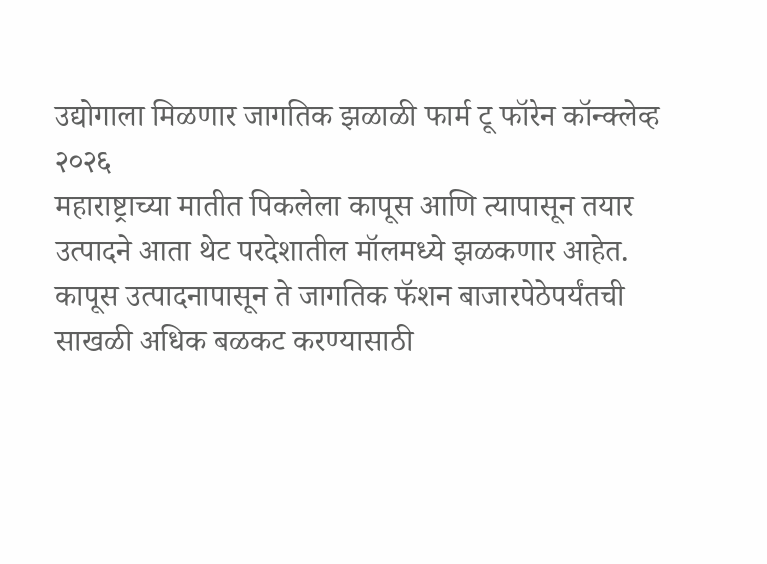उद्योगाला मिळणार जागतिक झळाळी फार्म टू फॉरेन कॉन्क्लेव्ह २०२६
महाराष्ट्राच्या मातीत पिकलेला कापूस आणि त्यापासून तयार उत्पादने आता थेट परदेशातील मॉलमध्ये झळकणार आहेत. कापूस उत्पादनापासून ते जागतिक फॅशन बाजारपेठेपर्यंतची साखळी अधिक बळकट करण्यासाठी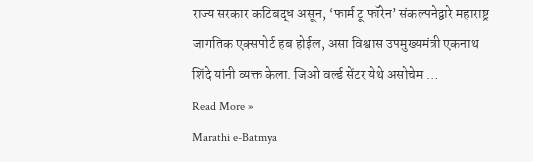राज्य सरकार कटिबद्ध असून, ‘फार्म टू फॉरेन’ संकल्पनेद्वारे महाराष्ट्र जागतिक एक्सपोर्ट हब होईल, असा विश्वास उपमुख्यमंत्री एकनाथ शिंदे यांनी व्यक्त केला. जिओ वर्ल्ड सेंटर येथे असोचेम …
Read More »
Marathi e-Batmya